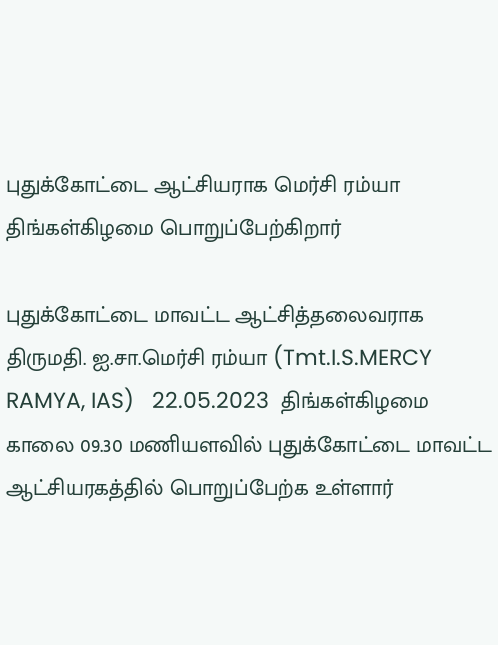புதுக்கோட்டை ஆட்சியராக மெர்சி ரம்யா திங்கள்கிழமை பொறுப்பேற்கிறார்

புதுக்கோட்டை மாவட்ட ஆட்சித்தலைவராக திருமதி. ஐ.சா.மெர்சி ரம்யா (Tmt.I.S.MERCY RAMYA, IAS)   22.05.2023  திங்கள்கிழமை காலை 09.30 மணியளவில் புதுக்கோட்டை மாவட்ட ஆட்சியரகத்தில் பொறுப்பேற்க உள்ளார்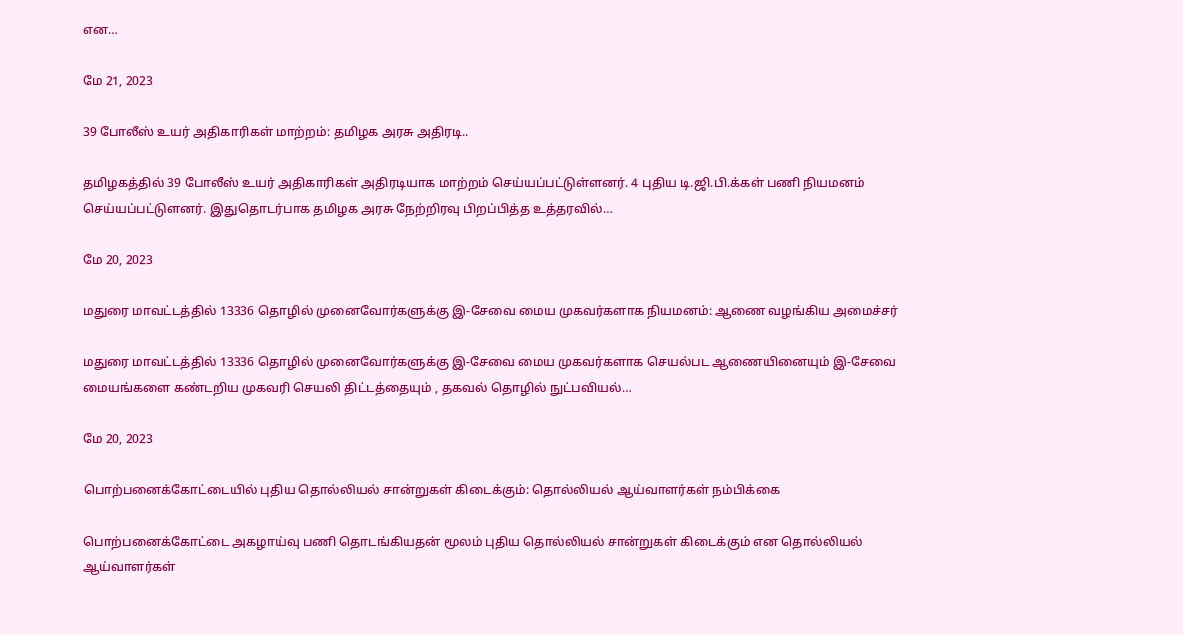என…

மே 21, 2023

39 போலீஸ் உயர் அதிகாரிகள் மாற்றம்: தமிழக அரசு அதிரடி..

தமிழகத்தில் 39 போலீஸ் உயர் அதிகாரிகள் அதிரடியாக மாற்றம் செய்யப்பட்டுள்ளனர். 4 புதிய டி.ஜி.பி.க்கள் பணி நியமனம் செய்யப்பட்டுளனர். இதுதொடர்பாக தமிழக அரசு நேற்றிரவு பிறப்பித்த உத்தரவில்…

மே 20, 2023

மதுரை மாவட்டத்தில் 13336 தொழில் முனைவோர்களுக்கு இ-சேவை மைய முகவர்களாக நியமனம்: ஆணை வழங்கிய அமைச்சர்

மதுரை மாவட்டத்தில் 13336 தொழில் முனைவோர்களுக்கு இ-சேவை மைய முகவர்களாக செயல்பட ஆணையினையும் இ-சேவை மையங்களை கண்டறிய முகவரி செயலி திட்டத்தையும் , தகவல் தொழில் நுட்பவியல்…

மே 20, 2023

பொற்பனைக்கோட்டையில் புதிய தொல்லியல் சான்றுகள் கிடைக்கும்: தொல்லியல் ஆய்வாளர்கள் நம்பிக்கை

பொற்பனைக்கோட்டை அகழாய்வு பணி தொடங்கியதன் மூலம் புதிய தொல்லியல் சான்றுகள் கிடைக்கும் என தொல்லியல் ஆய்வாளர்கள்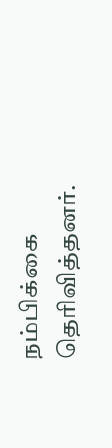நம்பிக்கை தெரிவித்தனர்.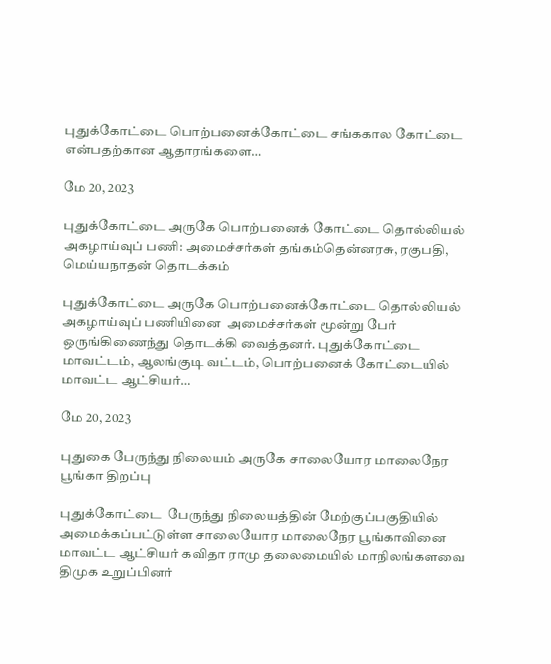புதுக்கோட்டை பொற்பனைக்கோட்டை சங்ககால கோட்டை என்பதற்கான ஆதாரங்களை…

மே 20, 2023

புதுக்கோட்டை அருகே பொற்பனைக் கோட்டை தொல்லியல் அகழாய்வுப் பணி: அமைச்சர்கள் தங்கம்தென்னரசு, ரகுபதி, மெய்யநாதன் தொடக்கம்

புதுக்கோட்டை அருகே பொற்பனைக்கோட்டை தொல்லியல் அகழாய்வுப் பணியினை  அமைச்சர்கள் மூன்று பேர் ஒருங்கிணைந்து தொடக்கி வைத்தனர். புதுக்கோட்டை மாவட்டம், ஆலங்குடி வட்டம், பொற்பனைக் கோட்டையில் மாவட்ட ஆட்சியர்…

மே 20, 2023

புதுகை பேருந்து நிலையம் அருகே சாலையோர மாலைநேர பூங்கா திறப்பு

புதுக்கோட்டை  பேருந்து நிலையத்தின் மேற்குப்பகுதியில் அமைக்கப்பட்டுள்ள சாலையோர மாலைநேர பூங்காவினை மாவட்ட ஆட்சியர் கவிதா ராமு தலைமையில் மாநிலங்களவை திமுக உறுப்பினர்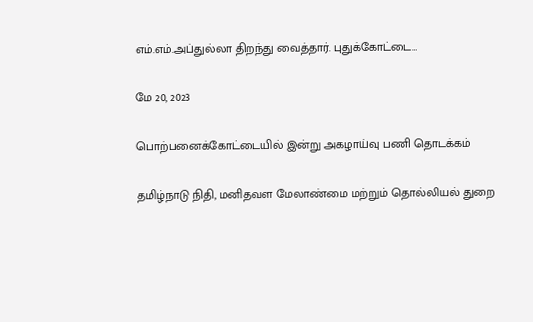எம்.எம்.அப்துல்லா திறந்து வைத்தார். புதுக்கோட்டை…

மே 20, 2023

பொற்பனைக்கோட்டையில் இன்று அகழாய்வு பணி தொடக்கம்

தமிழ்நாடு நிதி, மனிதவள மேலாண்மை மற்றும் தொல்லியல் துறை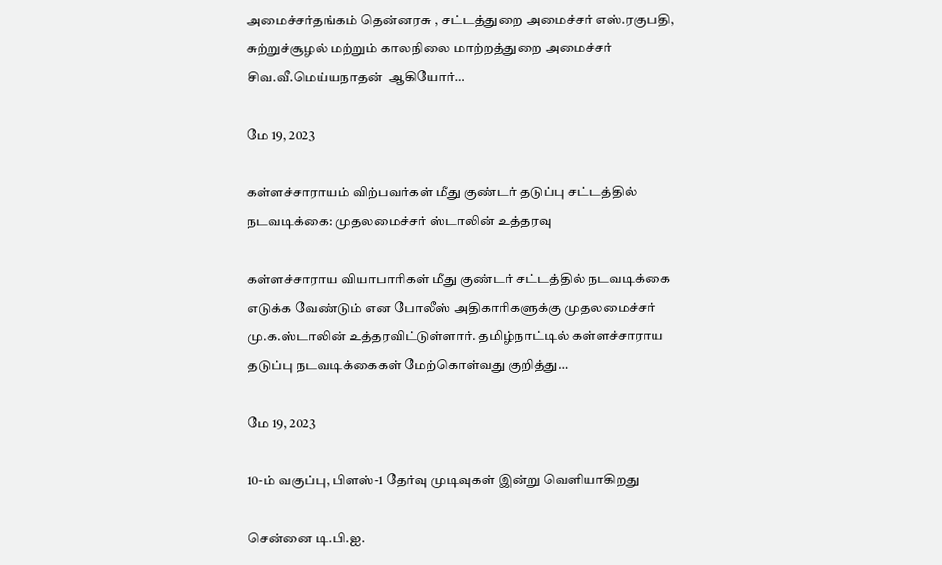அமைச்சர்தங்கம் தென்னரசு , சட்டத்துறை அமைச்சர் எஸ்.ரகுபதி, சுற்றுச்சூழல் மற்றும் காலநிலை மாற்றத்துறை அமைச்சர் சிவ.வீ.மெய்யநாதன்  ஆகியோர்…

மே 19, 2023

கள்ளச்சாராயம் விற்பவர்கள் மீது குண்டர் தடுப்பு சட்டத்தில் நடவடிக்கை: முதலமைச்சர் ஸ்டாலின் உத்தரவு

கள்ளச்சாராய வியாபாரிகள் மீது குண்டர் சட்டத்தில் நடவடிக்கை எடுக்க வேண்டும் என போலீஸ் அதிகாரிகளுக்கு முதலமைச்சர் மு.க.ஸ்டாலின் உத்தரவிட்டுள்ளார். தமிழ்நாட்டில் கள்ளச்சாராய தடுப்பு நடவடிக்கைகள் மேற்கொள்வது குறித்து…

மே 19, 2023

10-ம் வகுப்பு, பிளஸ்-1 தேர்வு முடிவுகள் இன்று வெளியாகிறது

சென்னை டி.பி.ஐ.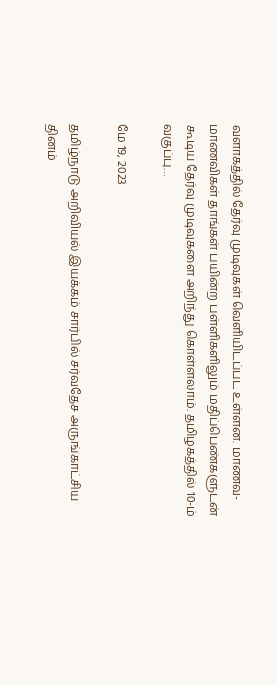வளாகத்தில் தேர்வு முடிவுகள் வெளியிடப்பட உள்ளன. மாணவ-மாணவிகள் தாங்கள் பயின்ற பள்ளிகளிலும் மதிப்பெண்களுடன் கூடிய தேர்வு முடிவுகளை அறிந்து கொள்ளலாம். தமிழகத்தில் 10-ம் வகுப்பு…

மே 19, 2023

தமிழ்நாடு அறிவியல் இயக்கம் சார்பில் சர்வதேச அருங்காட்சிய தினம்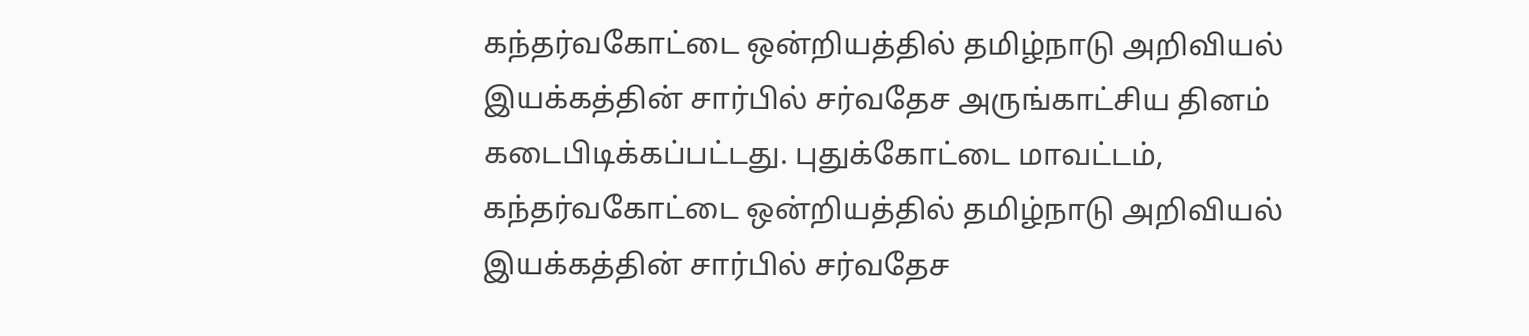கந்தர்வகோட்டை ஒன்றியத்தில் தமிழ்நாடு அறிவியல் இயக்கத்தின் சார்பில் சர்வதேச அருங்காட்சிய தினம் கடைபிடிக்கப்பட்டது. புதுக்கோட்டை மாவட்டம், கந்தர்வகோட்டை ஒன்றியத்தில் தமிழ்நாடு அறிவியல் இயக்கத்தின் சார்பில் சர்வதேச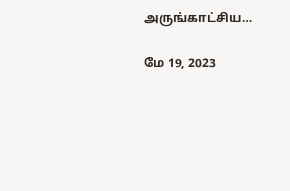அருங்காட்சிய…

மே 19, 2023